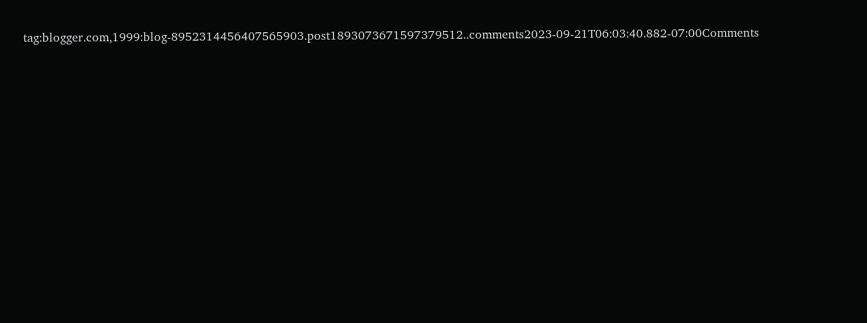tag:blogger.com,1999:blog-8952314456407565903.post1893073671597379512..comments2023-09-21T06:03:40.882-07:00Comments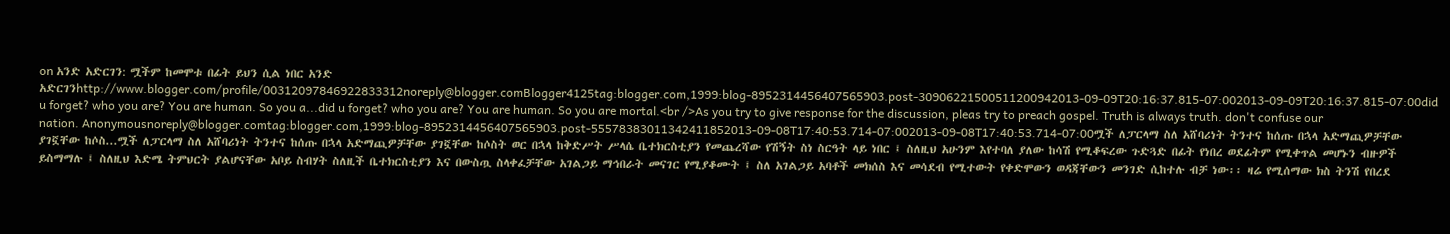on አንድ አድርገን: ሟችም ከመሞቱ በፊት ይህን ሲል ነበር አንድ አድርገንhttp://www.blogger.com/profile/00312097846922833312noreply@blogger.comBlogger4125tag:blogger.com,1999:blog-8952314456407565903.post-30906221500511200942013-09-09T20:16:37.815-07:002013-09-09T20:16:37.815-07:00did u forget? who you are? You are human. So you a...did u forget? who you are? You are human. So you are mortal.<br />As you try to give response for the discussion, pleas try to preach gospel. Truth is always truth. don't confuse our nation. Anonymousnoreply@blogger.comtag:blogger.com,1999:blog-8952314456407565903.post-55578383011342411852013-09-08T17:40:53.714-07:002013-09-08T17:40:53.714-07:00ሟች ለፓርላማ ስለ አሸባሪነት ትንተና ከሰጡ በኋላ አድማጪዎቻቸው ያገኟቸው ከሶስ...ሟች ለፓርላማ ስለ አሸባሪነት ትንተና ከሰጡ በኋላ አድማጪዎቻቸው ያገኟቸው ከሶስት ወር በኋላ ከቅድሥት ሥላሴ ቤተክርስቲያን የመጨረሻው የሽኝት ስነ ስርዓት ላይ ነበር ፤ ስለዚህ አሁንም እየተባለ ያለው ከሳሽ የሚቆፍረው ጉድጓድ በፊት የነበረ ወደፊትም የሚቀጥል መሆኑን ብዙዎች ይስማማሉ ፤ ስለዚህ እድሜ ትምህርት ያልሆናቸው አቦይ ስብሃት ስለዚች ቤተክርስቲያን እና በውስጧ ስላቀፈቻቸው አገልጋይ ማኅበራት መናገር የሚያቆሙት ፤ ስለ አገልጋይ አባቶች መክሰስ እና መሳደብ የሚተውት የቀድሞውን ወዳጃቸውን መንገድ ሲከተሉ ብቻ ነው፡፡ ዛሬ የሚሰማው ክስ ትንሽ የበረደ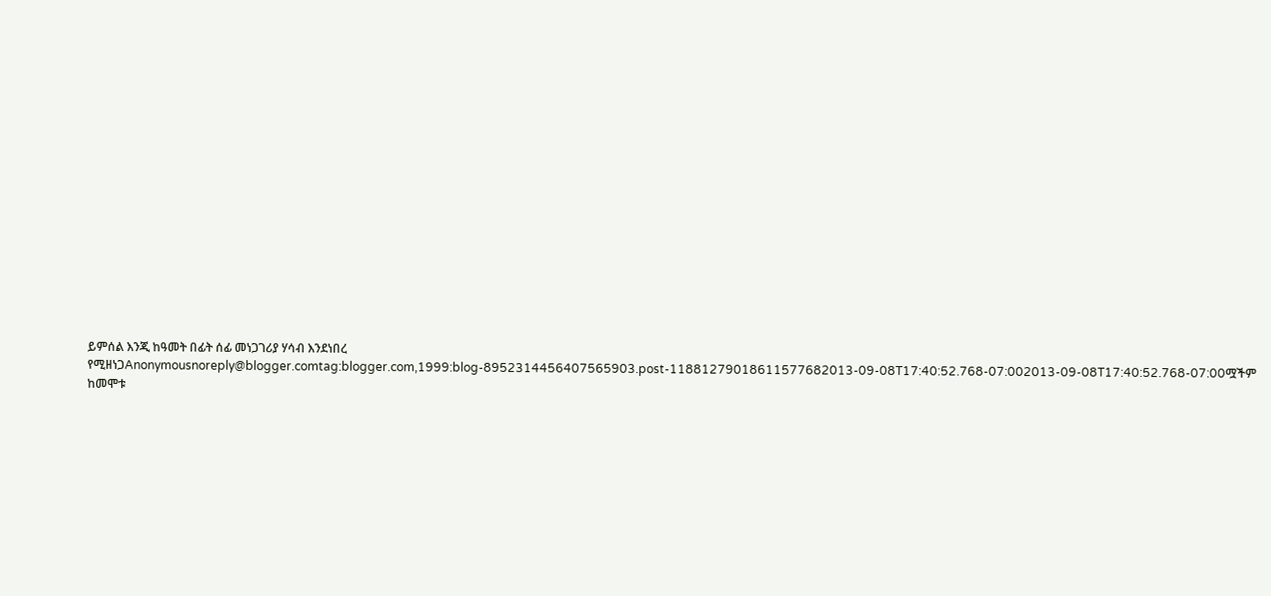ይምሰል እንጂ ከዓመት በፊት ሰፊ መነጋገሪያ ሃሳብ እንደነበረ የሚዘነጋAnonymousnoreply@blogger.comtag:blogger.com,1999:blog-8952314456407565903.post-11881279018611577682013-09-08T17:40:52.768-07:002013-09-08T17:40:52.768-07:00ሟችም ከመሞቱ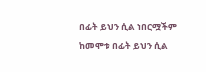በፊት ይህን ሲል ነበርሟችም ከመሞቱ በፊት ይህን ሲል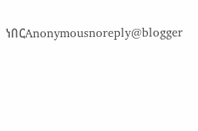ነበርAnonymousnoreply@blogger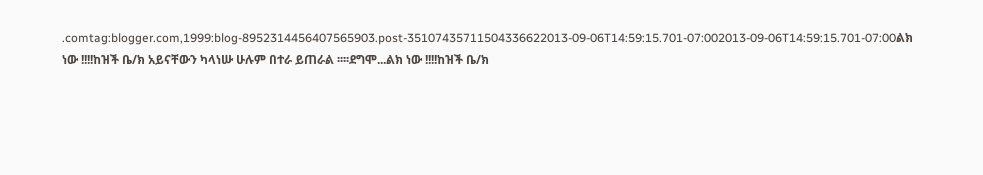.comtag:blogger.com,1999:blog-8952314456407565903.post-35107435711504336622013-09-06T14:59:15.701-07:002013-09-06T14:59:15.701-07:00ልክ ነው !!!!ከዝች ቤ/ክ አይናቸውን ካላነሡ ሁሉም በተራ ይጠራል ፡፡፡፡ደግሞ...ልክ ነው !!!!ከዝች ቤ/ክ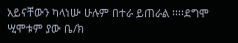አይናቸውን ካላነሡ ሁሉም በተራ ይጠራል ፡፡፡፡ደግሞ ሢሞቱም ያው ቤ/ክ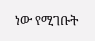ነው የሚገቡት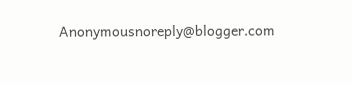Anonymousnoreply@blogger.com